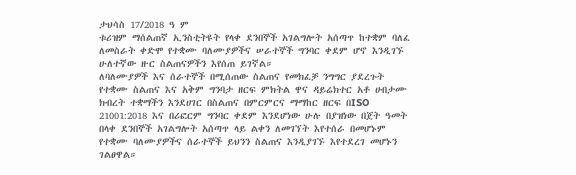ታህሳስ 17/2018 ዓ ም
ቱሪዝም ማሰልጠኛ ኢንስቲትዩት የላቀ ደንበኞች አገልግሎት አሰጣጥ ከተቋም ባለፈ ለመስራት ቀድሞ የተቋሙ ባለሙያዎችና ሠራተኞች ግንባር ቀደም ሆኖ እንዲገኙ ሁለተኛው ዙር ስልጠናዎችን እየሰጠ ይገኛል።
ለባለሙያዎች እና ሰራተኞች በሚሰጠው ስልጠና የመክፈቻ ንግግር ያደረጉት የተቋሙ ስልጠና እና አቅም ግንባታ ዘርፍ ምክትል ዋና ዳይሬክተር አቶ ሀብታሙ ክብረት ተቋማችን እንደሀገር በስልጠና በምርምርና ማማከር ዘርፍ በISO 21001:2018 እና በሪፎርም ግንባር ቀደም እንደሆነው ሁሉ በያዝነው በጀት ዓመት በላቀ ደንበኞች አገልግሎት አሰጣጥ ላይ ልቀን ለመገኘት እየተሰራ በመሆኑም የተቋሙ ባለሙያዎችና ሰራተኞች ይህንን ስልጠና እንዲያገኙ እየተደረገ መሆኑን ገልፀዋል።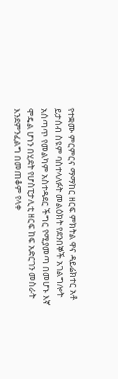የተቋሙ ምርምርና ማማከር ዘርፍ ምክትል ዋና ዳይሬክተር አቶ ይታሰብ ስዩም ባስተላለፉት መልዕክት የደንበኞች አገልግሎት አሰጣጥ የመልካም አስተዳደር ችግር የሚያመጣ በመሆኑ እኛ ሞዴል ሆነን በሂደት የሆስፒታሊቲ ዘርፍ ከፍ አድርገን መስራት እንደምንፈልግ በመጠቆም የላቀ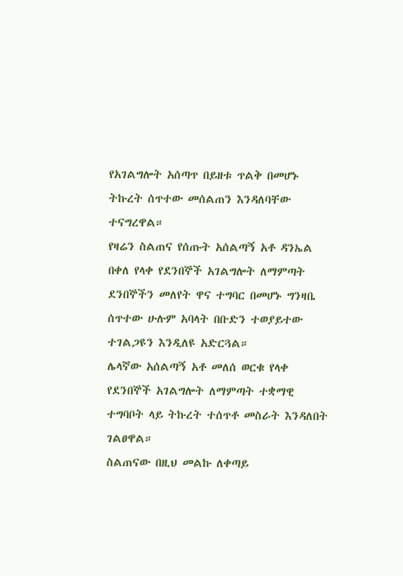የአገልግሎት አሰጣጥ በይዘቱ ጥልቅ በመሆኑ ትኩረት ሰጥተው መሰልጠን እንዳለባቸው ተናግረዋል።
የዛሬን ስልጠና የሰጡት አሰልጣኝ አቶ ዳንኤል በቀለ የላቀ የደንበኞች አገልግሎት ለማምጣት ደንበኞችን መለየት ዋና ተግባር በመሆኑ ግንዛቤ ሰጥተው ሁሉም አባላት በቡድን ተወያይተው ተገልጋዩን እንዲለዩ አድርጓል።
ሌላኛው አሰልጣኝ አቶ መለሰ ወርቁ የላቀ የደንበኞች አገልግሎት ለማምጣት ተቋማዊ ተግባቦት ላይ ትኩረት ተሰጥቶ መስራት እንዳለበት ገልፀዋል።
ስልጠናው በዚህ መልኩ ለቀጣይ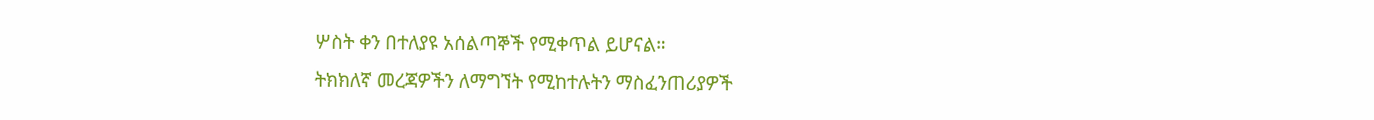ሦስት ቀን በተለያዩ አሰልጣኞች የሚቀጥል ይሆናል።
ትክክለኛ መረጃዎችን ለማግኘት የሚከተሉትን ማስፈንጠሪያዎች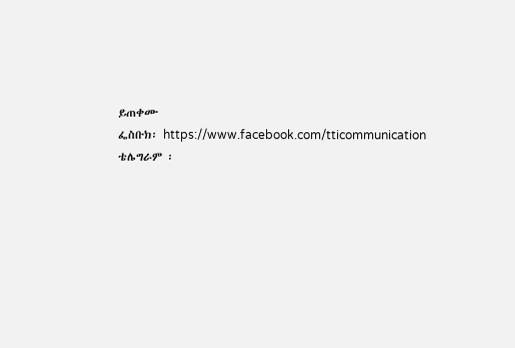ይጠቀሙ
ፌስቡክ፡ https://www.facebook.com/tticommunication
ቴሌግራም ፡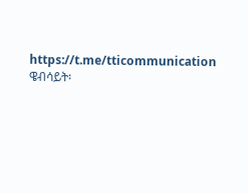https://t.me/tticommunication
ዌብሳይት፡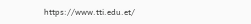https://www.tti.edu.et/